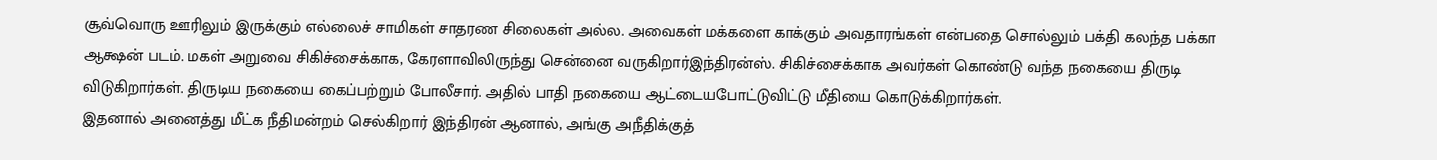சூவ்வொரு ஊரிலும் இருக்கும் எல்லைச் சாமிகள் சாதரண சிலைகள் அல்ல. அவைகள் மக்களை காக்கும் அவதாரங்கள் என்பதை சொல்லும் பக்தி கலந்த பக்கா ஆக்ஷன் படம். மகள் அறுவை சிகிச்சைக்காக, கேரளாவிலிருந்து சென்னை வருகிறார்இந்திரன்ஸ். சிகிச்சைக்காக அவர்கள் கொண்டு வந்த நகையை திருடி விடுகிறார்கள். திருடிய நகையை கைப்பற்றும் போலீசார். அதில் பாதி நகையை ஆட்டையபோட்டுவிட்டு மீதியை கொடுக்கிறார்கள்.
இதனால் அனைத்து மீட்க நீதிமன்றம் செல்கிறார் இந்திரன் ஆனால், அங்கு அநீதிக்குத்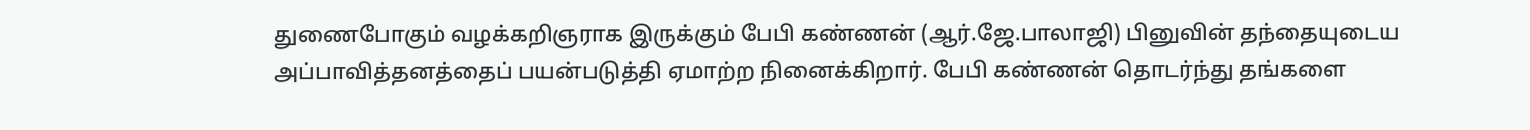துணைபோகும் வழக்கறிஞராக இருக்கும் பேபி கண்ணன் (ஆர்.ஜே.பாலாஜி) பினுவின் தந்தையுடைய அப்பாவித்தனத்தைப் பயன்படுத்தி ஏமாற்ற நினைக்கிறார். பேபி கண்ணன் தொடர்ந்து தங்களை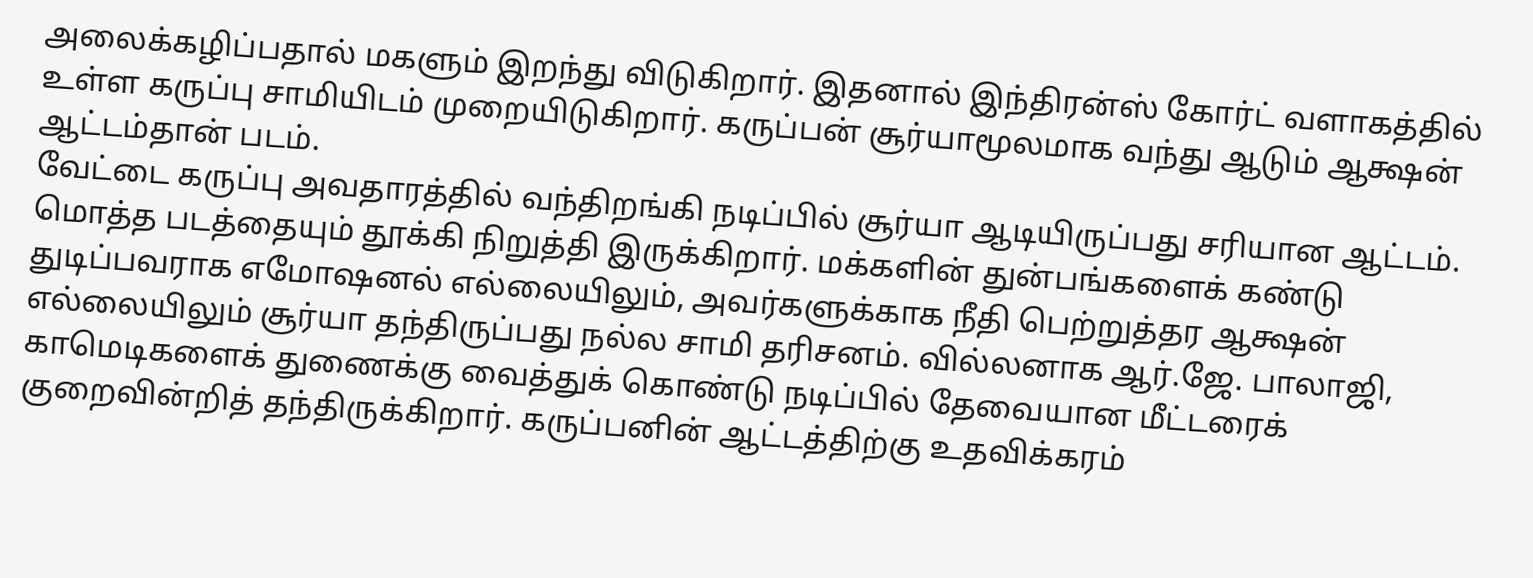அலைக்கழிப்பதால் மகளும் இறந்து விடுகிறார். இதனால் இந்திரன்ஸ் கோர்ட் வளாகத்தில் உள்ள கருப்பு சாமியிடம் முறையிடுகிறார். கருப்பன் சூர்யாமூலமாக வந்து ஆடும் ஆக்ஷன் ஆட்டம்தான் படம்.
வேட்டை கருப்பு அவதாரத்தில் வந்திறங்கி நடிப்பில் சூர்யா ஆடியிருப்பது சரியான ஆட்டம். மொத்த படத்தையும் தூக்கி நிறுத்தி இருக்கிறார். மக்களின் துன்பங்களைக் கண்டு துடிப்பவராக எமோஷனல் எல்லையிலும், அவர்களுக்காக நீதி பெற்றுத்தர ஆக்ஷன் எல்லையிலும் சூர்யா தந்திருப்பது நல்ல சாமி தரிசனம். வில்லனாக ஆர்.ஜே. பாலாஜி, காமெடிகளைக் துணைக்கு வைத்துக் கொண்டு நடிப்பில் தேவையான மீட்டரைக் குறைவின்றித் தந்திருக்கிறார். கருப்பனின் ஆட்டத்திற்கு உதவிக்கரம்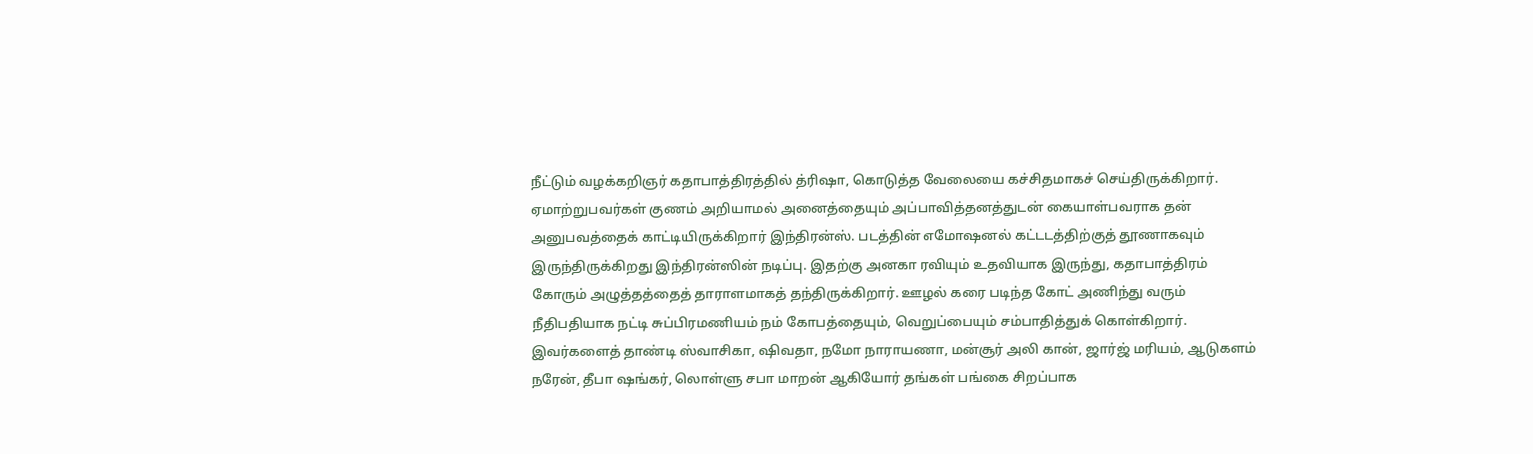நீட்டும் வழக்கறிஞர் கதாபாத்திரத்தில் த்ரிஷா, கொடுத்த வேலையை கச்சிதமாகச் செய்திருக்கிறார்.
ஏமாற்றுபவர்கள் குணம் அறியாமல் அனைத்தையும் அப்பாவித்தனத்துடன் கையாள்பவராக தன் அனுபவத்தைக் காட்டியிருக்கிறார் இந்திரன்ஸ். படத்தின் எமோஷனல் கட்டடத்திற்குத் தூணாகவும் இருந்திருக்கிறது இந்திரன்ஸின் நடிப்பு. இதற்கு அனகா ரவியும் உதவியாக இருந்து, கதாபாத்திரம் கோரும் அழுத்தத்தைத் தாராளமாகத் தந்திருக்கிறார். ஊழல் கரை படிந்த கோட் அணிந்து வரும் நீதிபதியாக நட்டி சுப்பிரமணியம் நம் கோபத்தையும், வெறுப்பையும் சம்பாதித்துக் கொள்கிறார். இவர்களைத் தாண்டி ஸ்வாசிகா, ஷிவதா, நமோ நாராயணா, மன்சூர் அலி கான், ஜார்ஜ் மரியம், ஆடுகளம் நரேன், தீபா ஷங்கர், லொள்ளு சபா மாறன் ஆகியோர் தங்கள் பங்கை சிறப்பாக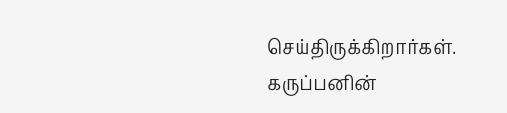செய்திருக்கிறார்கள்.
கருப்பனின்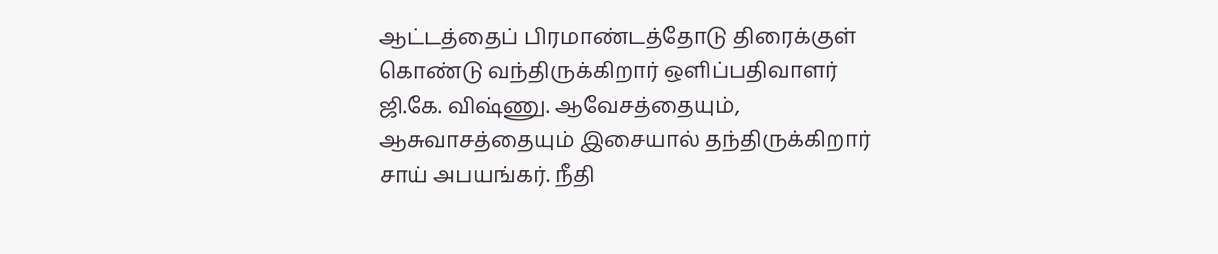ஆட்டத்தைப் பிரமாண்டத்தோடு திரைக்குள் கொண்டு வந்திருக்கிறார் ஒளிப்பதிவாளர் ஜி.கே. விஷ்ணு. ஆவேசத்தையும், ஆசுவாசத்தையும் இசையால் தந்திருக்கிறார் சாய் அபயங்கர். நீதி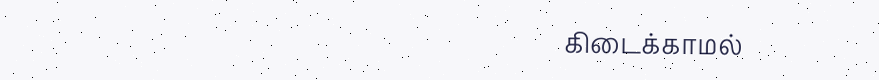கிடைக்காமல்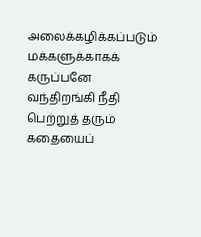அலைக்கழிக்கப்படும் மக்களுக்காகக் கருப்பனே வந்திறங்கி நீதி பெற்றுத் தரும் கதையைப்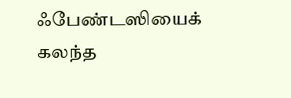ஃபேண்டஸியைக் கலந்த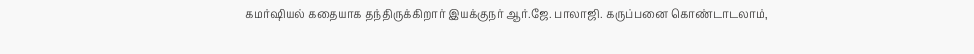கமர்ஷியல் கதையாக தந்திருக்கிறார் இயக்குநர் ஆர்.ஜே. பாலாஜி. கருப்பனை கொண்டாடலாம்,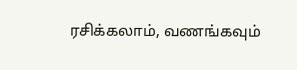ரசிக்கலாம், வணங்கவும்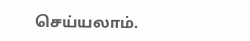செய்யலாம்.